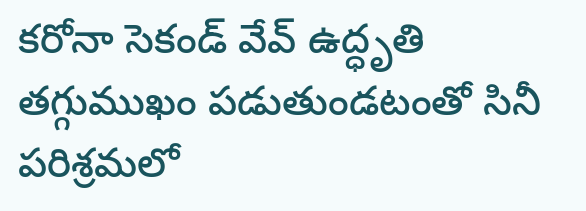కరోనా సెకండ్ వేవ్ ఉద్ధృతి తగ్గుముఖం పడుతుండటంతో సినీ పరిశ్రమలో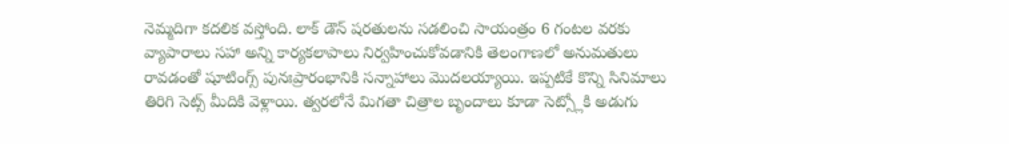నెమ్మదిగా కదలిక వస్తోంది. లాక్ డౌన్ షరతులను సడలించి సాయంత్రం 6 గంటల వరకు వ్యాపారాలు సహా అన్ని కార్యకలాపాలు నిర్వహించుకోవడానికి తెలంగాణలో అనుమతులు రావడంతో షూటింగ్స్ పునఃప్రారంభానికి సన్నాహాలు మొదలయ్యాయి. ఇప్పటికే కొన్ని సినిమాలు తిరిగి సెట్స్ మీదికి వెళ్లాయి. త్వరలోనే మిగతా చిత్రాల బృందాలు కూడా సెట్స్లోకి అడుగు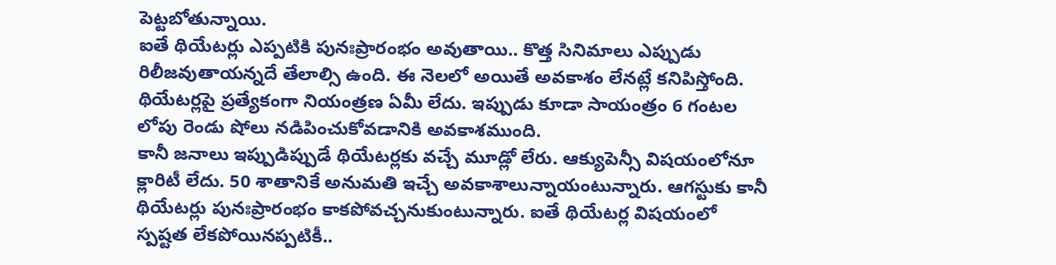పెట్టబోతున్నాయి.
ఐతే థియేటర్లు ఎప్పటికి పునఃప్రారంభం అవుతాయి.. కొత్త సినిమాలు ఎప్పుడు రిలీజవుతాయన్నదే తేలాల్సి ఉంది. ఈ నెలలో అయితే అవకాశం లేనట్లే కనిపిస్తోంది. థియేటర్లపై ప్రత్యేకంగా నియంత్రణ ఏమీ లేదు. ఇప్పుడు కూడా సాయంత్రం 6 గంటల లోపు రెండు షోలు నడిపించుకోవడానికి అవకాశముంది.
కానీ జనాలు ఇప్పుడిప్పుడే థియేటర్లకు వచ్చే మూడ్లో లేరు. ఆక్యుపెన్సీ విషయంలోనూ క్లారిటీ లేదు. 50 శాతానికే అనుమతి ఇచ్చే అవకాశాలున్నాయంటున్నారు. ఆగస్టుకు కానీ థియేటర్లు పునఃప్రారంభం కాకపోవచ్చనుకుంటున్నారు. ఐతే థియేటర్ల విషయంలో స్పష్టత లేకపోయినప్పటికీ..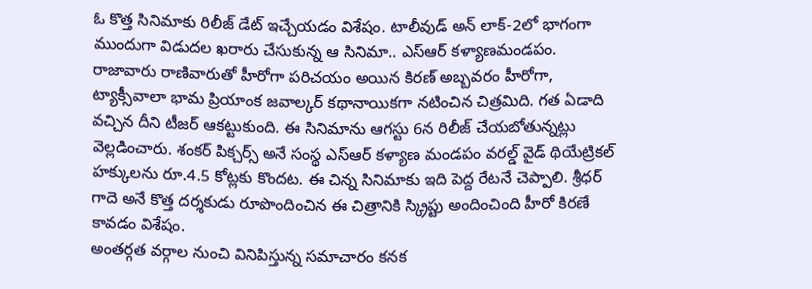ఓ కొత్త సినిమాకు రిలీజ్ డేట్ ఇచ్చేయడం విశేషం. టాలీవుడ్ అన్ లాక్-2లో భాగంగా ముందుగా విడుదల ఖరారు చేసుకున్న ఆ సినిమా.. ఎస్ఆర్ కళ్యాణమండపం.
రాజావారు రాణివారుతో హీరోగా పరిచయం అయిన కిరణ్ అబ్బవరం హీరోగా, ట్యాక్సీవాలా భామ ప్రియాంక జవాల్కర్ కథానాయికగా నటించిన చిత్రమిది. గత ఏడాది వచ్చిన దీని టీజర్ ఆకట్టుకుంది. ఈ సినిమాను ఆగస్టు 6న రిలీజ్ చేయబోతున్నట్లు వెల్లడించారు. శంకర్ పిక్చర్స్ అనే సంస్థ ఎస్ఆర్ కళ్యాణ మండపం వరల్డ్ వైడ్ థియేట్రికల్ హక్కులను రూ.4.5 కోట్లకు కొందట. ఈ చిన్న సినిమాకు ఇది పెద్ద రేటనే చెప్పాలి. శ్రీధర్ గాదె అనే కొత్త దర్శకుడు రూపొందించిన ఈ చిత్రానికి స్క్రిప్టు అందించింది హీరో కిరణే కావడం విశేషం.
అంతర్గత వర్గాల నుంచి వినిపిస్తున్న సమాచారం కనక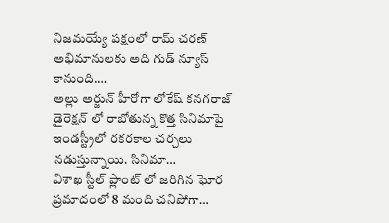నిజమయ్యే పక్షంలో రామ్ చరణ్ అభిమానులకు అది గుడ్ న్యూస్ కానుంది.…
అల్లు అర్జున్ హీరోగా లోకేష్ కనగరాజ్ డైరెక్షన్ లో రాబోతున్న కొత్త సినిమాపై ఇండస్ట్రీలో రకరకాల చర్చలు నడుస్తున్నాయి. సినిమా…
విశాఖ స్టీల్ ప్లాంట్ లో జరిగిన ఘోర ప్రమాదంలో 8 మంది చనిపోగా…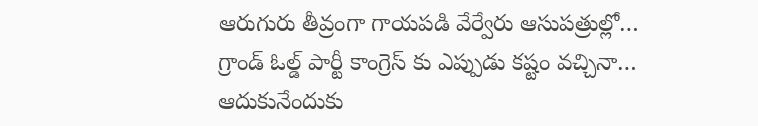ఆరుగురు తీవ్రంగా గాయపడి వేర్వేరు ఆసుపత్రుల్లో…
గ్రాండ్ ఓల్డ్ పార్టీ కాంగ్రెస్ కు ఎప్పుడు కష్టం వచ్చినా… ఆదుకునేందుకు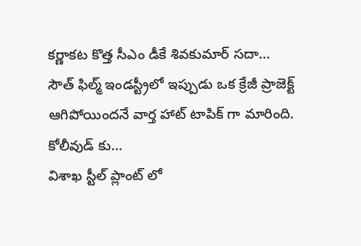కర్ణాకట కొత్త సీఎం డీకే శివకుమార్ సదా…
సౌత్ ఫిల్మ్ ఇండస్ట్రీలో ఇప్పుడు ఒక క్రేజీ ప్రాజెక్ట్ ఆగిపోయిందనే వార్త హాట్ టాపిక్ గా మారింది. కోలీవుడ్ కు…
విశాఖ స్టీల్ ప్లాంట్ లో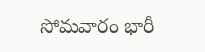సోమవారం భారీ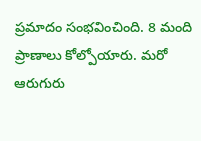ప్రమాదం సంభవించింది. 8 మంది ప్రాణాలు కోల్పోయారు. మరో ఆరుగురు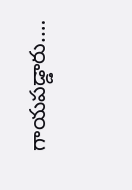గాయపడ్డారు.…